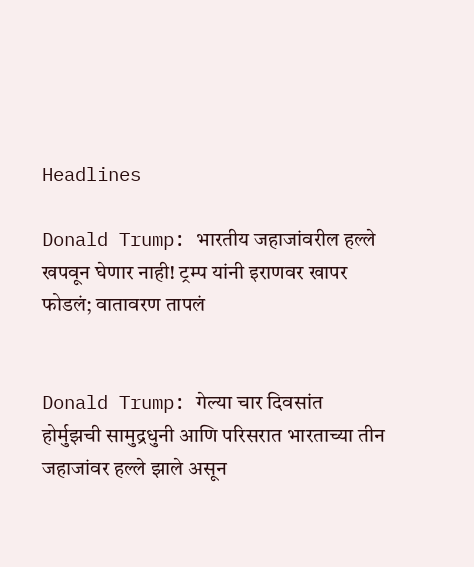Headlines

Donald Trump: भारतीय जहाजांवरील हल्ले खपवून घेणार नाही! ट्रम्प यांनी इराणवर खापर फोडलं; वातावरण तापलं


Donald Trump: गेल्या चार दिवसांत होर्मुझची सामुद्रधुनी आणि परिसरात भारताच्या तीन जहाजांवर हल्ले झाले असून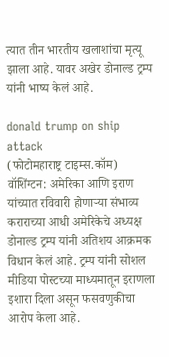त्यात तीन भारतीय खलाशांचा मृत्यू झाला आहे. यावर अखेर डोनाल्ड ट्रम्प यांनी भाष्य केलं आहे.

donald trump on ship attack
(फोटोमहाराष्ट्र टाइम्स.कॉम)
वॉशिंग्टन: अमेरिका आणि इराण यांच्यात रविवारी होणाऱ्या संभाव्य कराराच्या आधी अमेरिकेचे अध्यक्ष डोनाल्ड ट्रम्प यांनी अतिशय आक्रमक विधान केलं आहे. ट्रम्प यांनी सोशल मीडिया पोस्टच्या माध्यमातून इराणला इशारा दिला असून फसवणुकीचा आरोप केला आहे.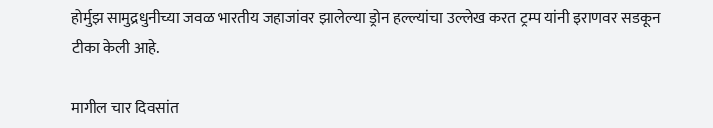होर्मुझ सामुद्रधुनीच्या जवळ भारतीय जहाजांवर झालेल्या ड्रोन हल्ल्यांचा उल्लेख करत ट्रम्प यांनी इराणवर सडकून टीका केली आहे.

मागील चार दिवसांत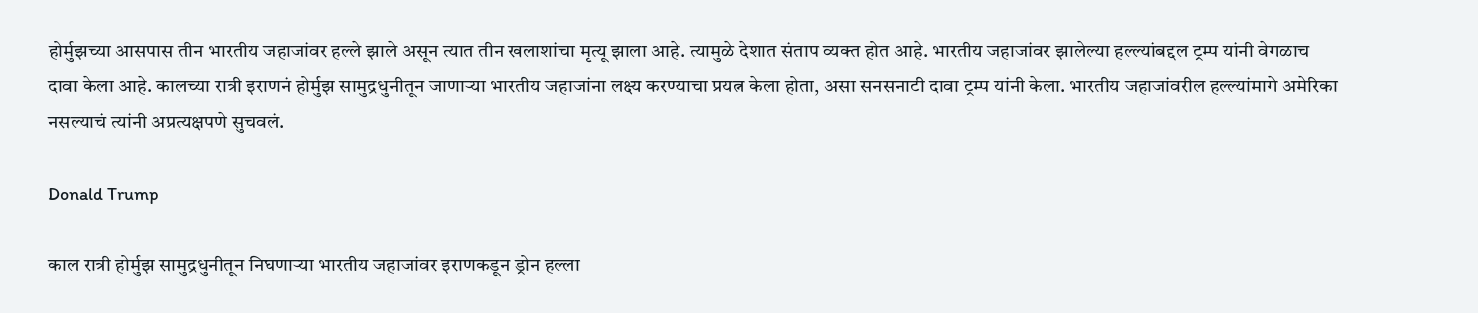होर्मुझच्या आसपास तीन भारतीय जहाजांवर हल्ले झाले असून त्यात तीन खलाशांचा मृत्यू झाला आहे. त्यामुळे देशात संताप व्यक्त होत आहे. भारतीय जहाजांवर झालेल्या हल्ल्यांबद्दल ट्रम्प यांनी वेगळाच दावा केला आहे. कालच्या रात्री इराणनं होर्मुझ सामुद्रधुनीतून जाणाऱ्या भारतीय जहाजांना लक्ष्य करण्याचा प्रयत्न केला होता, असा सनसनाटी दावा ट्रम्प यांनी केला. भारतीय जहाजांवरील हल्ल्यांमागे अमेरिका नसल्याचं त्यांनी अप्रत्यक्षपणे सुचवलं.

Donald Trump

काल रात्री होर्मुझ सामुद्रधुनीतून निघणाऱ्या भारतीय जहाजांवर इराणकडून ड्रोन हल्ला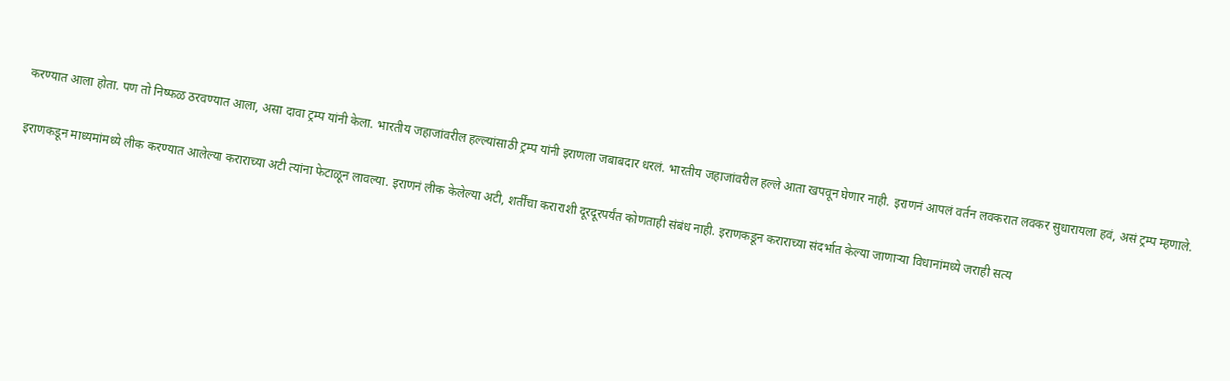करण्यात आला होता. पण तो निष्फळ ठरवण्यात आला, असा दावा ट्रम्प यांनी केला. भारतीय जहाजांवरील हल्ल्यांसाठी ट्रम्प यांनी इराणला जबाबदार धरलं. भारतीय जहाजांवरील हल्ले आता खपवून घेणार नाही. इराणनं आपलं वर्तन लवकरात लवकर सुधारायला हवं, असं ट्रम्प म्हणाले.

इराणकडून माध्यमांमध्ये लीक करण्यात आलेल्या कराराच्या अटी त्यांना फेटाळून लावल्या. इराणनं लीक केलेल्या अटी, शर्तींचा कराराशी दूरदूरपर्यंत कोणताही संबंध नाही. इराणकडून कराराच्या संदर्भात केल्या जाणाऱ्या विधानांमध्ये जराही सत्य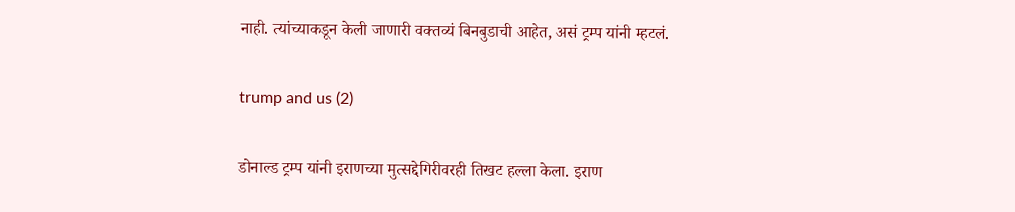नाही. त्यांच्याकडून केली जाणारी वक्तव्यं बिनबुडाची आहेत, असं ट्रम्प यांनी म्हटलं.

trump and us (2)

डोनाल्ड ट्रम्प यांनी इराणच्या मुत्सद्देगिरीवरही तिखट हल्ला केला. इराण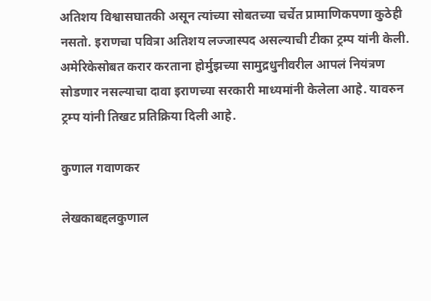अतिशय विश्वासघातकी असून त्यांच्या सोबतच्या चर्चेत प्रामाणिकपणा कुठेही नसतो. इराणचा पवित्रा अतिशय लज्जास्पद असल्याची टीका ट्रम्प यांनी केली. अमेरिकेसोबत करार करताना होर्मुझच्या सामुद्रधुनीवरील आपलं नियंत्रण सोडणार नसल्याचा दावा इराणच्या सरकारी माध्यमांनी केलेला आहे. यावरुन ट्रम्प यांनी तिखट प्रतिक्रिया दिली आहे.

कुणाल गवाणकर

लेखकाबद्दलकुणाल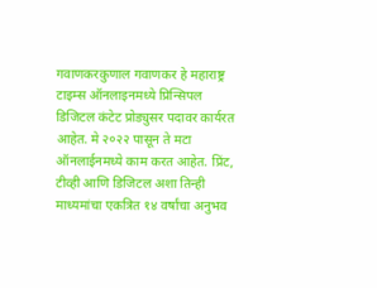गवाणकरकुणाल गवाणकर हे महाराष्ट्र टाइम्स ऑनलाइनमध्ये प्रिन्सिपल डिजिटल कंटेट प्रोड्युसर पदावर कार्यरत आहेत. मे २०२२ पासून ते मटा ऑनलाईनमध्ये काम करत आहेत. प्रिंट, टीव्ही आणि डिजिटल अशा तिन्ही माध्यमांचा एकत्रित १४ वर्षांचा अनुभव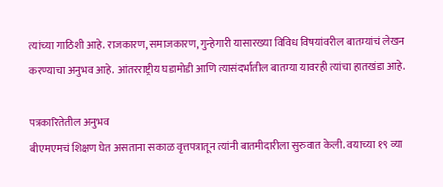त्यांच्या गाठिशी आहे. राजकारण, समाजकारण, गुन्हेगारी यासारख्या विविध विषयांवरील बातम्यांचं लेखन करण्याचा अनुभव आहे. आंतरराष्ट्रीय घडामोडी आणि त्यासंदर्भातील बातम्या यावरही त्यांचा हातखंडा आहे.

पत्रकारितेतील अनुभव
बीएमएमचं शिक्षण घेत असताना सकाळ वृत्तपत्रातून त्यांनी बातमीदारीला सुरुवात केली. वयाच्या १९ व्या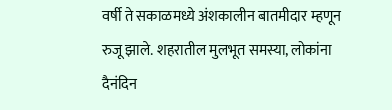वर्षी ते सकाळमध्ये अंशकालीन बातमीदार म्हणून रुजू झाले. शहरातील मुलभूत समस्या, लोकांना दैनंदिन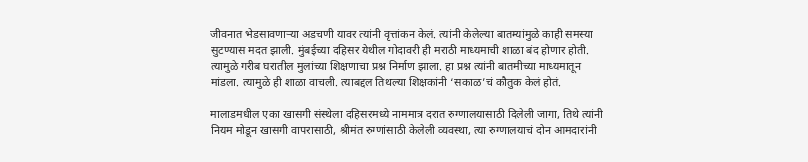जीवनात भेडसावणाऱ्या अडचणी यावर त्यांनी वृत्तांकन केलं. त्यांनी केलेल्या बातम्यांमुळे काही समस्या सुटण्यास मदत झाली. मुंबईच्या दहिसर येथील गोदावरी ही मराठी माध्यमाची शाळा बंद होणार होती. त्यामुळे गरीब घरातील मुलांच्या शिक्षणाचा प्रश्न निर्माण झाला. हा प्रश्न त्यांनी बातमीच्या माध्यमातून मांडला. त्यामुळे ही शाळा वाचली. त्याबद्दल तिथल्या शिक्षकांनी ‘सकाळ’चं कौतुक केलं होतं.

मालाडमधील एका खासगी संस्थेला दहिसरमध्ये नाममात्र दरात रुग्णालयासाठी दिलेली जागा, तिथे त्यांनी नियम मोडून खासगी वापरासाठी, श्रीमंत रुग्णांसाठी केलेली व्यवस्था, त्या रुग्णालयाचं दोन आमदारांनी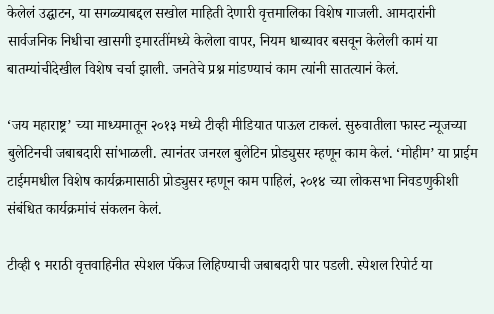केलेलं उद्घाटन, या सगळ्याबद्दल सखोल माहिती देणारी वृत्तमालिका विशेष गाजली. आमदारांनी सार्वजनिक निधीचा खासगी इमारतींमध्ये केलेला वापर, नियम धाब्यावर बसवून केलेली कामं या बातम्यांचीदेखील विशेष चर्चा झाली. जनतेचे प्रश्न मांडण्याचं काम त्यांनी सातत्यानं केलं.

‘जय महाराष्ट्र’ च्या माध्यमातून २०१३ मध्ये टीव्ही मीडियात पाऊल टाकलं. सुरुवातीला फास्ट न्यूजच्या बुलेटिनची जबाबदारी सांभाळली. त्यानंतर जनरल बुलेटिन प्रोड्युसर म्हणून काम केलं. ‘मोहीम’ या प्राईम टाईममधील विशेष कार्यक्रमासाठी प्रोड्युसर म्हणून काम पाहिलं, २०१४ च्या लोकसभा निवडणुकीशी संबंधित कार्यक्रमांचं संकलन केलं.

टीव्ही ९ मराठी वृत्तवाहिनीत स्पेशल पॅकेज लिहिण्याची जबाबदारी पार पडली. स्पेशल रिपोर्ट या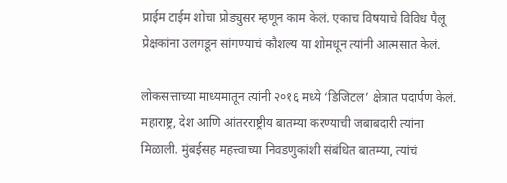प्राईम टाईम शोचा प्रोड्युसर म्हणून काम केलं. एकाच विषयाचे विविध पैलू प्रेक्षकांना उलगडून सांगण्याचं कौशल्य या शोमधून त्यांनी आत्मसात केलं.

लोकसत्ताच्या माध्यमातून त्यांनी २०१६ मध्ये ‘डिजिटल’ क्षेत्रात पदार्पण केलं. महाराष्ट्र, देश आणि आंतरराष्ट्रीय बातम्या करण्याची जबाबदारी त्यांना मिळाली. मुंबईसह महत्त्वाच्या निवडणुकांशी संबंधित बातम्या, त्यांचं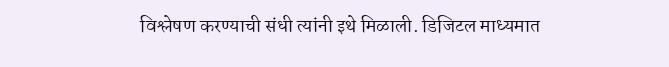विश्लेषण करण्याची संधी त्यांनी इथे मिळाली. डिजिटल माध्यमात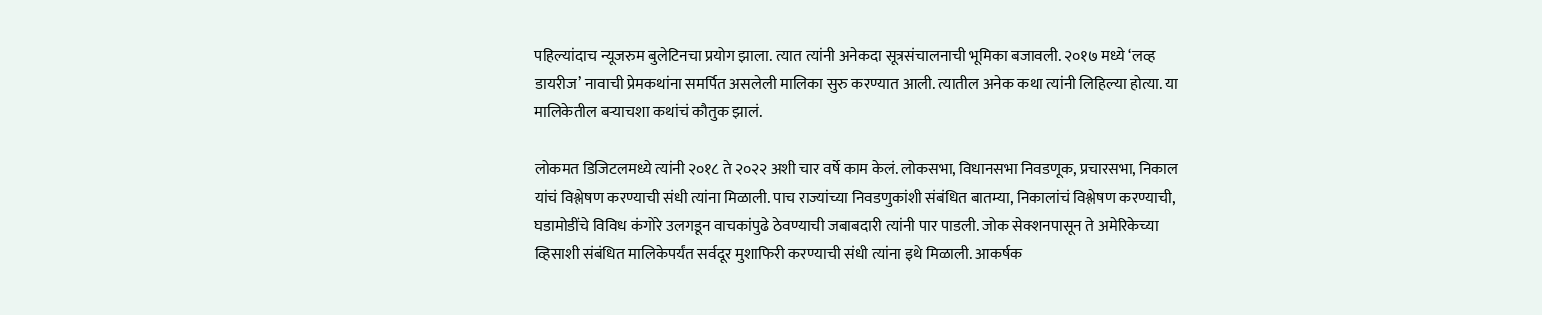पहिल्यांदाच न्यूजरुम बुलेटिनचा प्रयोग झाला. त्यात त्यांनी अनेकदा सूत्रसंचालनाची भूमिका बजावली. २०१७ मध्ये ‘लव्ह डायरीज’ नावाची प्रेमकथांना समर्पित असलेली मालिका सुरु करण्यात आली. त्यातील अनेक कथा त्यांनी लिहिल्या होत्या. या मालिकेतील बऱ्याचशा कथांचं कौतुक झालं.

लोकमत डिजिटलमध्ये त्यांनी २०१८ ते २०२२ अशी चार वर्षे काम केलं. लोकसभा, विधानसभा निवडणूक, प्रचारसभा, निकाल यांचं विश्लेषण करण्याची संधी त्यांना मिळाली. पाच राज्यांच्या निवडणुकांशी संबंधित बातम्या, निकालांचं विश्लेषण करण्याची, घडामोडींचे विविध कंगोरे उलगडून वाचकांपुढे ठेवण्याची जबाबदारी त्यांनी पार पाडली. जोक सेक्शनपासून ते अमेरिकेच्या व्हिसाशी संबंधित मालिकेपर्यंत सर्वदूर मुशाफिरी करण्याची संधी त्यांना इथे मिळाली. आकर्षक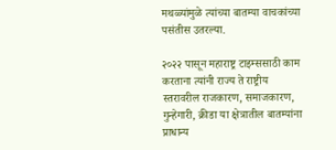मथळ्यांमुळे त्यांच्या बातम्या वाचकांच्या पसंतीस उतरल्या.

२०२२ पासून महाराष्ट्र टाइम्ससाठी काम करताना त्यांनी राज्य ते राष्ट्रीय स्तरावरील राजकारण, समाजकारण, गुन्हेगारी, क्रीडा या क्षेत्रातील बातम्यांना प्राधान्य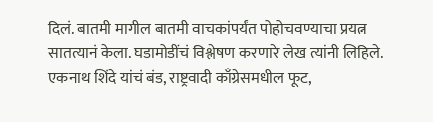दिलं. बातमी मागील बातमी वाचकांपर्यंत पोहोचवण्याचा प्रयत्न सातत्यानं केला. घडामोडींचं विश्लेषण करणारे लेख त्यांनी लिहिले. एकनाथ शिंदे यांचं बंड, राष्ट्रवादी काँग्रेसमधील फूट,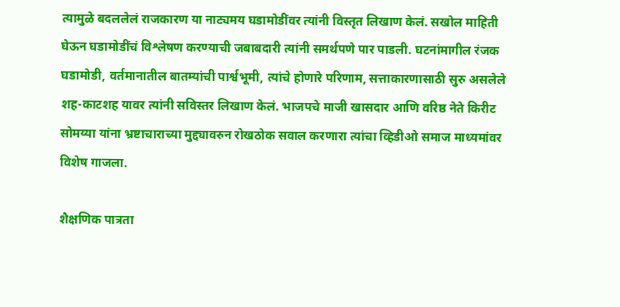त्यामुळे बदललेलं राजकारण या नाट्यमय घडामोडींवर त्यांनी विस्तृत लिखाण केलं. सखोल माहिती घेऊन घडामोडींचं विश्लेषण करण्याची जबाबदारी त्यांनी समर्थपणे पार पाडली. घटनांमागील रंजक घडामोडी, वर्तमानातील बातम्यांची पार्श्वभूमी, त्यांचे होणारे परिणाम, सत्ताकारणासाठी सुरु असलेले शह-काटशह यावर त्यांनी सविस्तर लिखाण केलं. भाजपचे माजी खासदार आणि वरिष्ठ नेते किरीट सोमय्या यांना भ्रष्टाचाराच्या मुद्द्यावरुन रोखठोक सवाल करणारा त्यांचा व्हिडीओ समाज माध्यमांवर विशेष गाजला.

शैक्षणिक पात्रता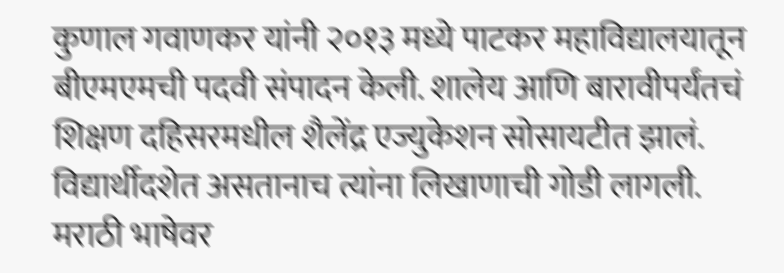कुणाल गवाणकर यांनी २०१३ मध्ये पाटकर महाविद्यालयातून बीएमएमची पदवी संपादन केली. शालेय आणि बारावीपर्यंतचं शिक्षण दहिसरमधील शैलेंद्र एज्युकेशन सोसायटीत झालं. विद्यार्थीदशेत असतानाच त्यांना लिखाणाची गोडी लागली. मराठी भाषेवर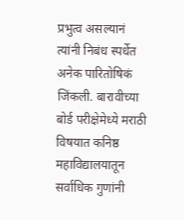प्रभुत्व असल्यानं त्यांनी निबंध स्पर्धेत अनेक पारितोषिकं जिंकली. बारावीच्या बोर्ड परीक्षेमेध्ये मराठी विषयात कनिष्ठ महाविद्यालयातून सर्वाधिक गुणांनी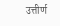उत्तीर्ण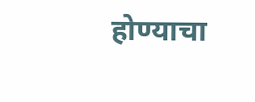होण्याचा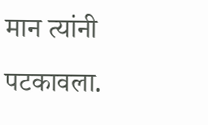मान त्यांनी पटकावला.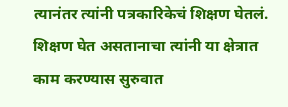त्यानंतर त्यांनी पत्रकारिकेचं शिक्षण घेतलं. शिक्षण घेत असतानाचा त्यांनी या क्षेत्रात काम करण्यास सुरुवात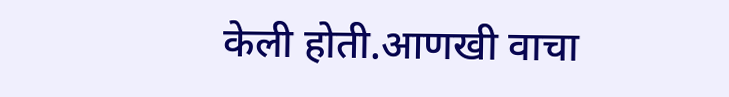केली होती.आणखी वाचा